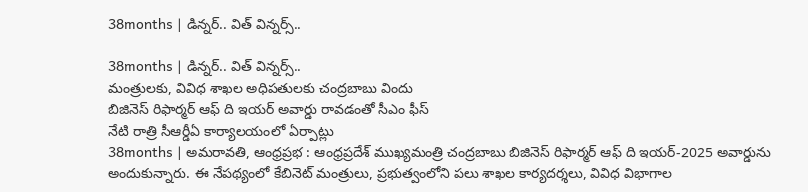38months | డిన్నర్.. విత్ విన్నర్స్..

38months | డిన్నర్.. విత్ విన్నర్స్..
మంత్రులకు, వివిధ శాఖల అధిపతులకు చంద్రబాబు విందు
బిజినెస్ రిఫార్మర్ ఆఫ్ ది ఇయర్ అవార్డు రావడంతో సీఎం ఫీస్
నేటి రాత్రి సీఆర్డీఏ కార్యాలయంలో ఏర్పాట్లు
38months | అమరావతి, ఆంధ్రప్రభ : ఆంధ్రప్రదేశ్ ముఖ్యమంత్రి చంద్రబాబు బిజినెస్ రిఫార్మర్ ఆఫ్ ది ఇయర్-2025 అవార్డును అందుకున్నారు. ఈ నేపథ్యంలో కేబినెట్ మంత్రులు, ప్రభుత్వంలోని పలు శాఖల కార్యదర్శలు, వివిధ విభాగాల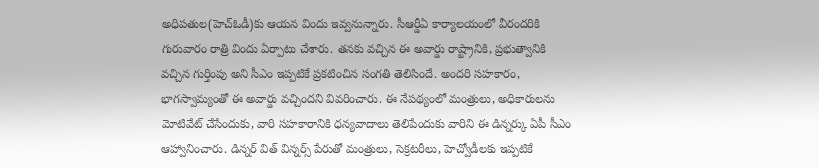అధిపతుల(హెచ్ఓడీ)కు ఆయన విందు ఇవ్వనున్నారు. సీఆర్డీఏ కార్యాలయంలో వీరందరికి గురువారం రాత్రి విందు ఏర్పాటు చేశారు. తనకు వచ్చిన ఈ అవార్డు రాష్ట్రానికి, ప్రభుత్వానికి వచ్చిన గుర్తింపు అని సీఎం ఇప్పటికే ప్రకటించిన సంగతి తెలిసిందే. అందరి సహకారం, భాగస్వామ్యంతో ఈ అవార్డు వచ్చిందని వివరించారు. ఈ నేపథ్యంలో మంత్రులు, అధికారులను మోటివేట్ చేసేందుకు, వారి సహకారానికి ధన్యవాదాలు తెలిపేందుకు వారిని ఈ డిన్నర్కు ఏపీ సీఎం ఆహ్వానించారు. డిన్నర్ విత్ విన్నర్స్ పేరుతో మంత్రులు, సెక్రటరీలు, హెచ్వోడీలకు ఇప్పటికే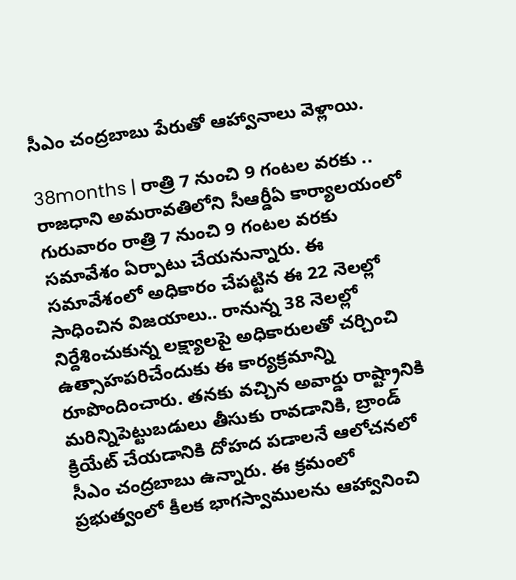సీఎం చంద్రబాబు పేరుతో ఆహ్వానాలు వెళ్లాయి.

38months | రాత్రి 7 నుంచి 9 గంటల వరకు ..
రాజధాని అమరావతిలోని సీఆర్డీఏ కార్యాలయంలో గురువారం రాత్రి 7 నుంచి 9 గంటల వరకు సమావేశం ఏర్పాటు చేయనున్నారు. ఈ సమావేశంలో అధికారం చేపట్టిన ఈ 22 నెలల్లో సాధించిన విజయాలు.. రానున్న 38 నెలల్లో నిర్దేశించుకున్న లక్ష్యాలపై అధికారులతో చర్చించి ఉత్సాహపరిచేందుకు ఈ కార్యక్రమాన్ని రూపొందించారు. తనకు వచ్చిన అవార్డు రాష్ట్రానికి మరిన్నిపెట్టుబడులు తీసుకు రావడానికి, బ్రాండ్ క్రియేట్ చేయడానికి దోహద పడాలనే ఆలోచనలో సీఎం చంద్రబాబు ఉన్నారు. ఈ క్రమంలో ప్రభుత్వంలో కీలక భాగస్వాములను ఆహ్వానించి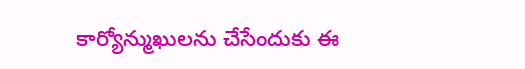కార్యోన్ముఖులను చేసేందుకు ఈ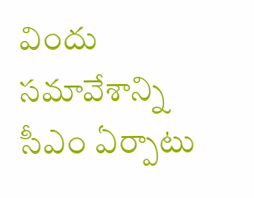విందు సమావేశాన్ని సీఎం ఏర్పాటు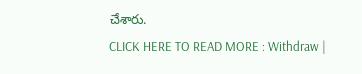చేశారు.
CLICK HERE TO READ MORE : Withdraw |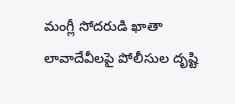మంగ్లీ సోదరుడి ఖాతా లావాదేవీలపై పోలీసుల దృష్టి